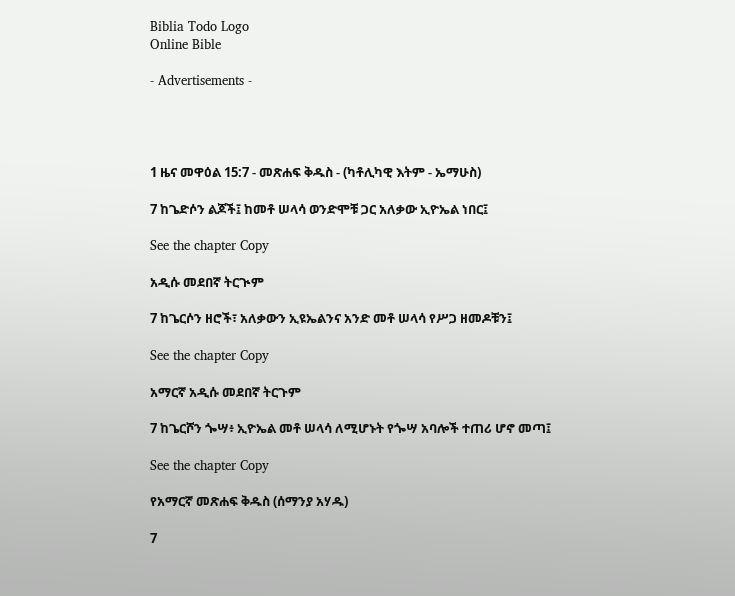Biblia Todo Logo
Online Bible

- Advertisements -




1 ዜና መዋዕል 15:7 - መጽሐፍ ቅዱስ - (ካቶሊካዊ እትም - ኤማሁስ)

7 ከጌድሶን ልጆች፤ ከመቶ ሠላሳ ወንድሞቹ ጋር አለቃው ኢዮኤል ነበር፤

See the chapter Copy

አዲሱ መደበኛ ትርጒም

7 ከጌርሶን ዘሮች፣ አለቃውን ኢዩኤልንና አንድ መቶ ሠላሳ የሥጋ ዘመዶቹን፤

See the chapter Copy

አማርኛ አዲሱ መደበኛ ትርጉም

7 ከጌርሾን ጐሣ፥ ኢዮኤል መቶ ሠላሳ ለሚሆኑት የጐሣ አባሎች ተጠሪ ሆኖ መጣ፤

See the chapter Copy

የአማርኛ መጽሐፍ ቅዱስ (ሰማንያ አሃዱ)

7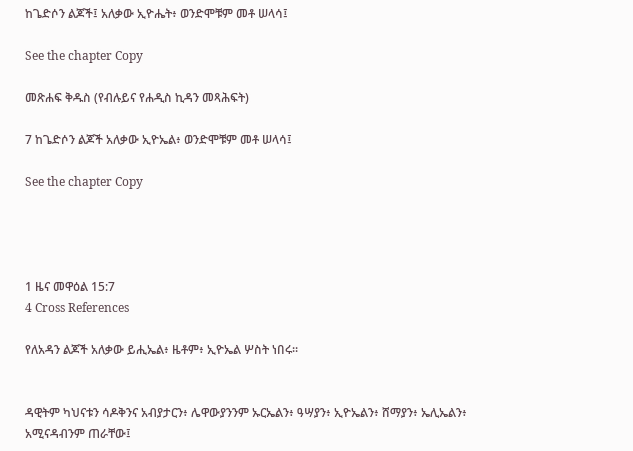ከጌድሶን ልጆች፤ አለቃው ኢዮሔት፥ ወንድሞቹም መቶ ሠላሳ፤

See the chapter Copy

መጽሐፍ ቅዱስ (የብሉይና የሐዲስ ኪዳን መጻሕፍት)

7 ከጌድሶን ልጆች አለቃው ኢዮኤል፥ ወንድሞቹም መቶ ሠላሳ፤

See the chapter Copy




1 ዜና መዋዕል 15:7
4 Cross References

የለአዳን ልጆች አለቃው ይሒኤል፥ ዜቶም፥ ኢዮኤል ሦስት ነበሩ።


ዳዊትም ካህናቱን ሳዶቅንና አብያታርን፥ ሌዋውያንንም ኡርኤልን፥ ዓሣያን፥ ኢዮኤልን፥ ሸማያን፥ ኤሊኤልን፥ አሚናዳብንም ጠራቸው፤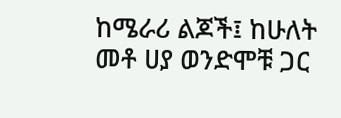ከሜራሪ ልጆች፤ ከሁለት መቶ ሀያ ወንድሞቹ ጋር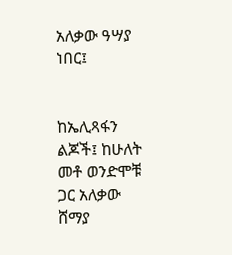አለቃው ዓሣያ ነበር፤


ከኤሊጻፋን ልጆች፤ ከሁለት መቶ ወንድሞቹ ጋር አለቃው ሸማያ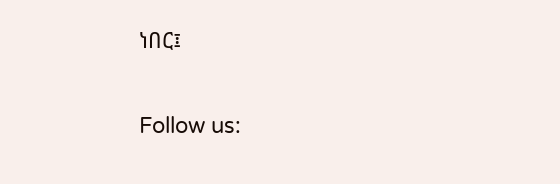ነበር፤


Follow us: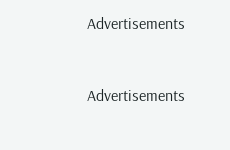Advertisements


Advertisements